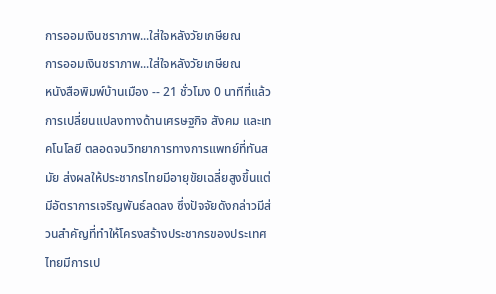การออมเงินชราภาพ...ใส่ใจหลังวัยเกษียณ
การออมเงินชราภาพ...ใส่ใจหลังวัยเกษียณ
หนังสือพิมพ์บ้านเมือง -- 21 ชั่วโมง 0 นาทีที่แล้ว
การเปลี่ยนแปลงทางด้านเศรษฐกิจ สังคม และเทคโนโลยี ตลอดจนวิทยาการทางการแพทย์ที่ทันสมัย ส่งผลให้ประชากรไทยมีอายุขัยเฉลี่ยสูงขึ้นแต่มีอัตราการเจริญพันธ์ลดลง ซึ่งปัจจัยดังกล่าวมีส่วนสำคัญที่ทำให้โครงสร้างประชากรของประเทศไทยมีการเป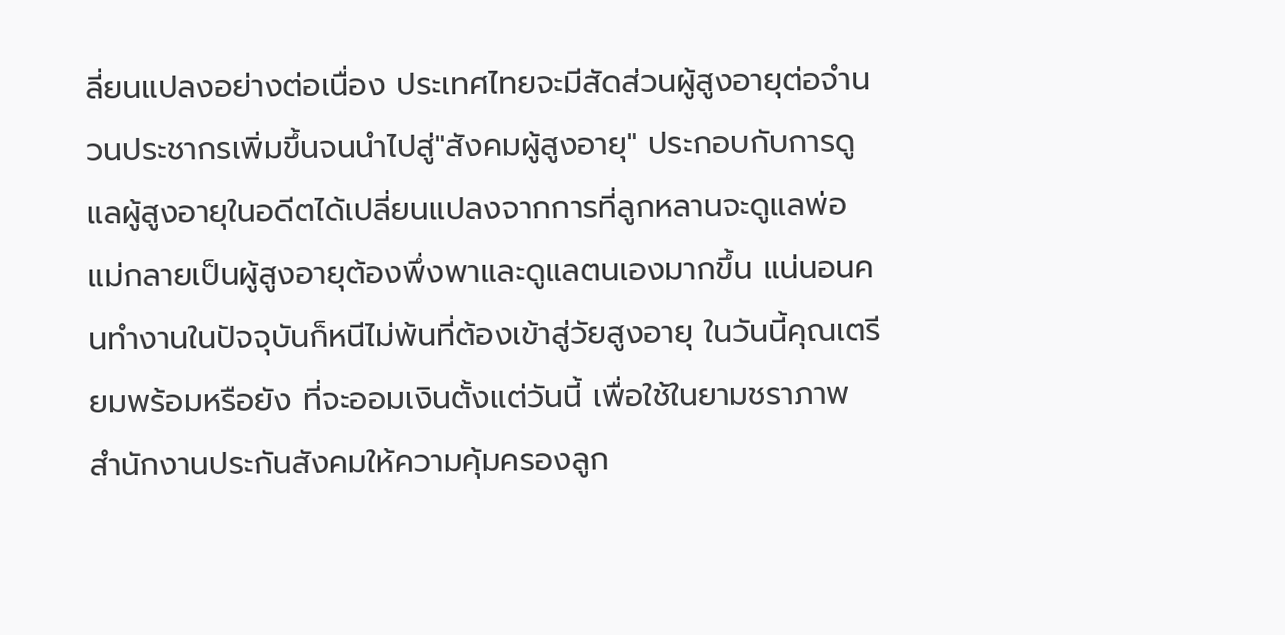ลี่ยนแปลงอย่างต่อเนื่อง ประเทศไทยจะมีสัดส่วนผู้สูงอายุต่อจำนวนประชากรเพิ่มขึ้นจนนำไปสู่"สังคมผู้สูงอายุ" ประกอบกับการดูแลผู้สูงอายุในอดีตได้เปลี่ยนแปลงจากการที่ลูกหลานจะดูแลพ่อแม่กลายเป็นผู้สูงอายุต้องพึ่งพาและดูแลตนเองมากขึ้น แน่นอนคนทำงานในปัจจุบันก็หนีไม่พ้นที่ต้องเข้าสู่วัยสูงอายุ ในวันนี้คุณเตรียมพร้อมหรือยัง ที่จะออมเงินตั้งแต่วันนี้ เพื่อใช้ในยามชราภาพ
สำนักงานประกันสังคมให้ความคุ้มครองลูก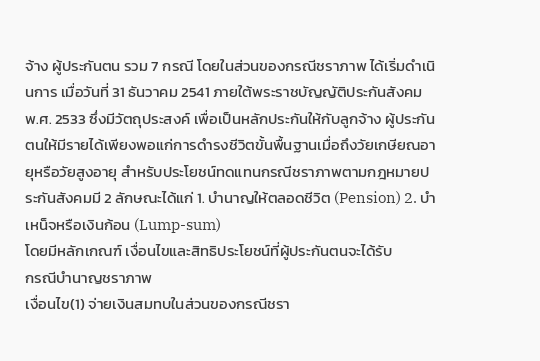จ้าง ผู้ประกันตน รวม 7 กรณี โดยในส่วนของกรณีชราภาพ ได้เริ่มดำเนินการ เมื่อวันที่ 31 ธันวาคม 2541 ภายใต้พระราชบัญญัติประกันสังคม พ.ศ. 2533 ซึ่งมีวัตถุประสงค์ เพื่อเป็นหลักประกันให้กับลูกจ้าง ผู้ประกันตนให้มีรายได้เพียงพอแก่การดำรงชีวิตขั้นพื้นฐานเมื่อถึงวัยเกษียณอายุหรือวัยสูงอายุ สำหรับประโยชน์ทดแทนกรณีชราภาพตามกฎหมายประกันสังคมมี 2 ลักษณะได้แก่ 1. บำนาญให้ตลอดชีวิต (Pension) 2. บำเหน็จหรือเงินก้อน (Lump-sum)
โดยมีหลักเกณฑ์ เงื่อนไขและสิทธิประโยชน์ที่ผู้ประกันตนจะได้รับ
กรณีบำนาญชราภาพ
เงื่อนไข(1) จ่ายเงินสมทบในส่วนของกรณีชรา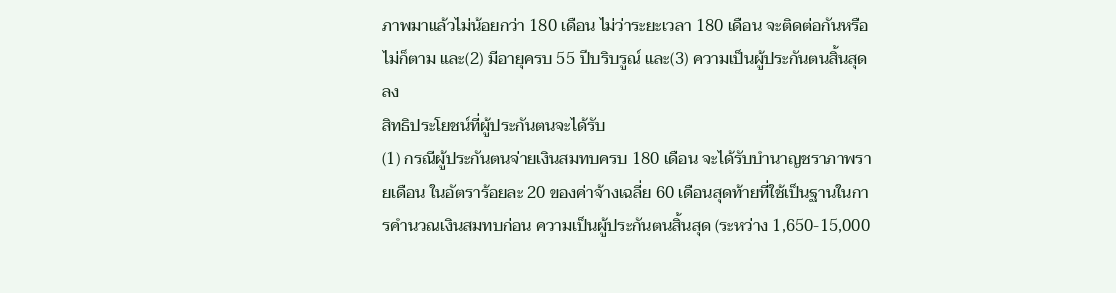ภาพมาแล้วไม่น้อยกว่า 180 เดือน ไม่ว่าระยะเวลา 180 เดือน จะติดต่อกันหรือไม่ก็ตาม และ(2) มีอายุครบ 55 ปีบริบรูณ์ และ(3) ความเป็นผู้ประกันตนสิ้นสุดลง
สิทธิประโยชน์ที่ผู้ประกันตนจะได้รับ
(1) กรณีผู้ประกันตนจ่ายเงินสมทบครบ 180 เดือน จะได้รับบำนาญชราภาพรายเดือน ในอัตราร้อยละ 20 ของค่าจ้างเฉลี่ย 60 เดือนสุดท้ายที่ใช้เป็นฐานในการคำนวณเงินสมทบก่อน ความเป็นผู้ประกันตนสิ้นสุด (ระหว่าง 1,650-15,000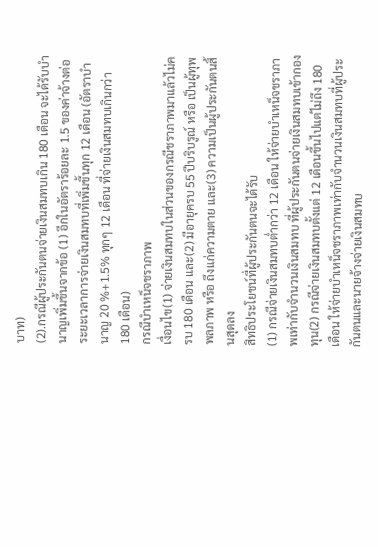บาท)
(2).กรณีผู้ประกันตนจ่ายเงินสมทบเกิน 180 เดือน จะได้รับบำนาญเพิ่มขึ้นจากข้อ (1) อีกในอัตราร้อยละ 1.5 ของค่าจ้างต่อระยะเวลาการจ่ายเงินสมทบที่เพิ่มขึ้นทุก 12 เดือน (อัตราบำนาญ 20 %+1.5% ทุกๆ 12 เดือน ที่จ่ายเงินสมทบเกินกว่า 180 เดือน)
กรณีบำเหน็จชราภาพ
เงื่อนไข(1) จ่ายเงินสมทบในส่วนของกรณีชราภาพมาแล้วไม่ครบ 180 เดือน และ(2) มีอายุครบ 55 ปีบริบรูณ์ หรือ เป็นผู้ทุพพลภาพ หรือ ถึงแก่ความตาย และ(3) ความเป็นผู้ประกันตนสิ้นสุดลง
สิทธิประโยชน์ที่ผู้ประกันตนจะได้รับ
(1) กรณีจ่ายเงินสมทบต่ำกว่า 12 เดือน ให้จ่ายบำเหน็จชราภาพเท่ากับจำนวนเงินสมทบ ที่ผู้ประกันตนจ่ายเงินสมทบเข้ากองทุน(2) กรณีจ่ายเงินสมทบตั้งแต่ 12 เดือนขึ้นไปแต่ไม่ถึง 180 เดือน ให้จ่ายบำเหน็จชราภาพเท่ากับจำนวนเงินสมทบที่ผู้ประกันตนและนายจ้างจ่ายเงินสมทบ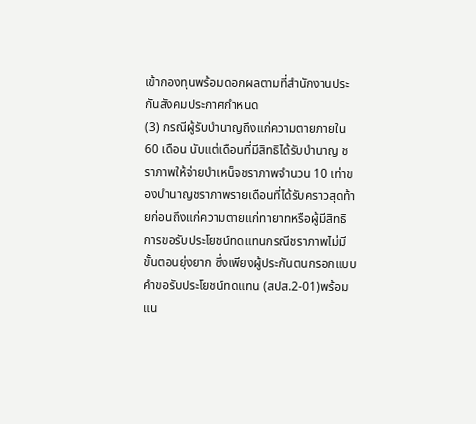เข้ากองทุนพร้อมดอกผลตามที่สำนักงานประกันสังคมประกาศกำหนด
(3) กรณีผู้รับบำนาญถึงแก่ความตายภายใน 60 เดือน นับแต่เดือนที่มีสิทธิได้รับบำนาญ ชราภาพให้จ่ายบำเหน็จชราภาพจำนวน 10 เท่าของบำนาญชราภาพรายเดือนที่ได้รับคราวสุดท้ายก่อนถึงแก่ความตายแก่ทายาทหรือผู้มีสิทธิ
การขอรับประโยชน์ทดแทนกรณีชราภาพไม่มีขั้นตอนยุ่งยาก ซึ่งเพียงผู้ประกันตนกรอกแบบคำขอรับประโยชน์ทดแทน (สปส.2-01)พร้อมแน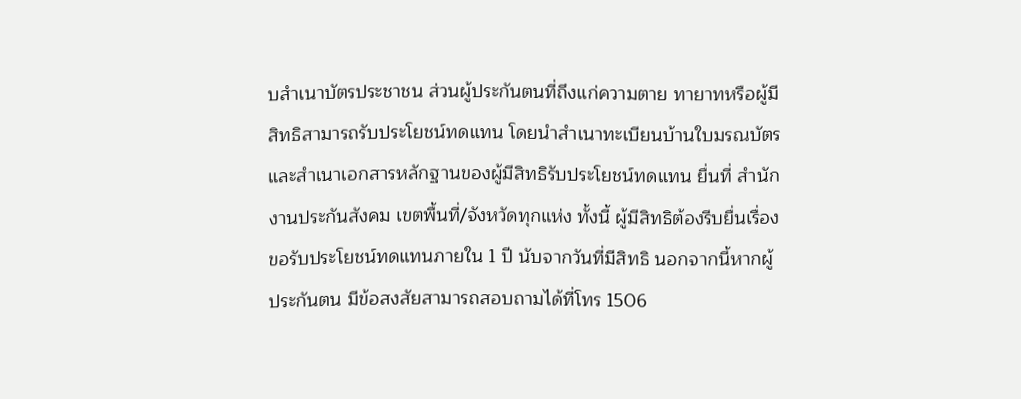บสำเนาบัตรประชาชน ส่วนผู้ประกันตนที่ถึงแก่ความตาย ทายาทหรือผู้มีสิทธิสามารถรับประโยชน์ทดแทน โดยนำสำเนาทะเบียนบ้านใบมรณบัตร และสำเนาเอกสารหลักฐานของผู้มีสิทธิรับประโยชน์ทดแทน ยื่นที่ สำนักงานประกันสังคม เขตพื้นที่/จังหวัดทุกแห่ง ทั้งนี้ ผู้มีสิทธิต้องรีบยื่นเรื่องขอรับประโยชน์ทดแทนภายใน 1 ปี นับจากวันที่มีสิทธิ นอกจากนี้หากผู้ประกันตน มีข้อสงสัยสามารถสอบถามได้ที่โทร 1506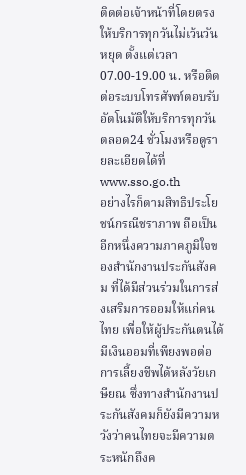ติดต่อเจ้าหน้าที่โดยตรงให้บริการทุกวันไม่เว้นวันหยุด ตั้งแต่เวลา 07.00-19.00 น. หรือติดต่อระบบโทรศัพท์ตอบรับอัตโนมัติให้บริการทุกวันตลอด24 ชั่วโมงหรือดูรายละเอียดได้ที่ www.sso.go.th
อย่างไรก็ตามสิทธิประโยชน์กรณีชราภาพ ถือเป็นอีกหนึ่งความภาคภูมิใจของสำนักงานประกันสังคม ที่ได้มีส่วนร่วมในการส่งเสริมการออมให้แก่คนไทย เพื่อให้ผู้ประกันตนได้มีเงินออมที่เพียงพอต่อการเลี้ยงชีพได้หลังวัยเกษียณ ซึ่งทางสำนักงานประกันสังคมก็ยังมีความหวังว่าคนไทยจะมีความตระหนักถึงค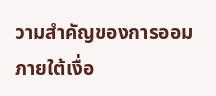วามสำคัญของการออมภายใต้เงื่อ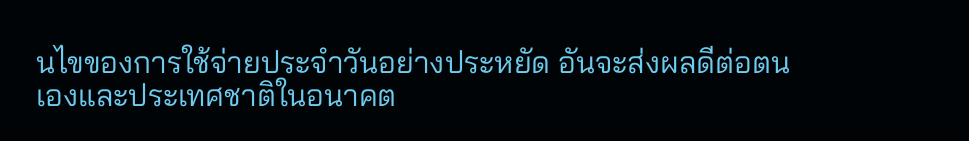นไขของการใช้จ่ายประจำวันอย่างประหยัด อันจะส่งผลดีต่อตนเองและประเทศชาติในอนาคต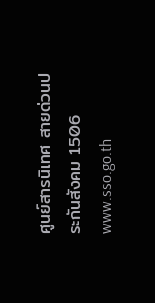ศูนย์สารนิเทศ สายด่วนประกันสังคม 1506 www.sso.go.th